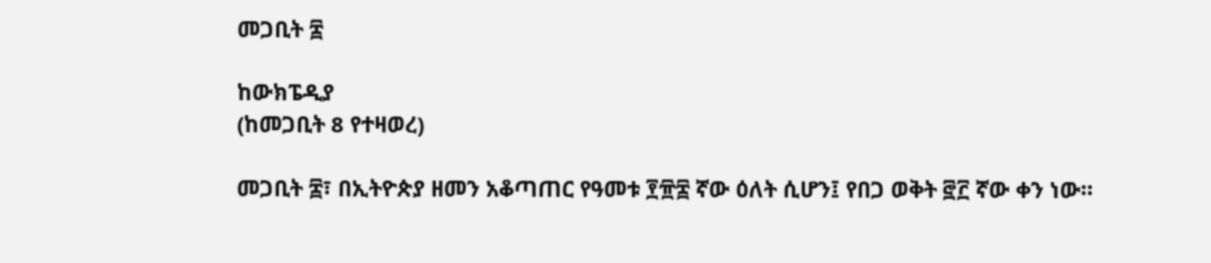መጋቢት ፰

ከውክፔዲያ
(ከመጋቢት 8 የተዛወረ)

መጋቢት ፰፣ በኢትዮጵያ ዘመን አቆጣጠር የዓመቱ ፻፹፰ ኛው ዕለት ሲሆን፤ የበጋ ወቅት ፸፫ ኛው ቀን ነው።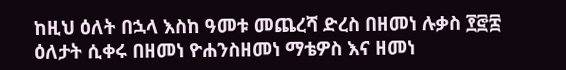ከዚህ ዕለት በኋላ እስከ ዓመቱ መጨረሻ ድረስ በዘመነ ሉቃስ ፻፸፰ ዕለታት ሲቀሩ በዘመነ ዮሐንስዘመነ ማቴዎስ እና ዘመነ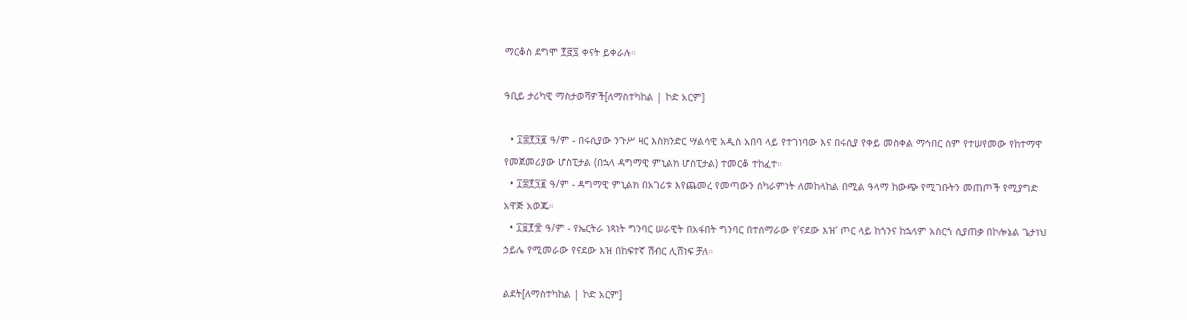ማርቆስ ደግሞ ፻፸፯ ቀናት ይቀራሉ።

ዓቢይ ታሪካዊ ማስታወሻዎች[ለማስተካከል | ኮድ አርም]

  • ፲፰፻፺፪ ዓ/ም - በሩሲያው ንጉሥ ዛር እስክንድር ሣልሳዊ አዲስ አበባ ላይ የተገነባው እና በሩሲያ የቀይ መስቀል ማኅበር ስም የተሠየመው የከተማዋ የመጀመሪያው ሆስፒታል (በኋላ ዳግማዊ ምኒልክ ሆስፒታል) ተመርቆ ተከፈተ።
  • ፲፰፻፺፪ ዓ/ም - ዳግማዊ ምኒልክ በአገሪቱ እየጨመረ የመጣውን ሰካራምነት ለመከላከል በሚል ዓላማ ከውጭ የሚገቡትን መጠጦች የሚያግድ አዋጅ አወጁ።
  • ፲፱፻፹ ዓ/ም - የኤርትራ ነጻነት ግንባር ሠራዊት በአፋበት ግንባር በተሰማራው የ’ናደው እዝ’ ጦር ላይ ከጎንና ከኋላም አስርጎ ሲያጠቃ በኮሎኔል ጌታነህ ኃይሌ የሚመራው የናደው እዝ በከፍተኛ ሽብር ሊሸነፍ ቻለ።

ልደት[ለማስተካከል | ኮድ አርም]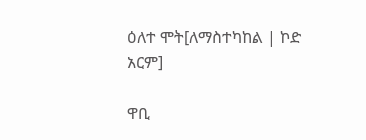ዕለተ ሞት[ለማስተካከል | ኮድ አርም]

ዋቢ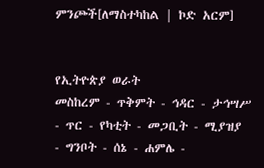ምንጮች[ለማስተካከል | ኮድ አርም]


የኢትዮጵያ ወራት
መስከረም - ጥቅምት - ኅዳር - ታኅሣሥ - ጥር - የካቲት - መጋቢት - ሚያዝያ - ግንቦት - ሰኔ - ሐምሌ -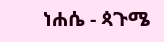ነሐሴ - ጳጉሜ